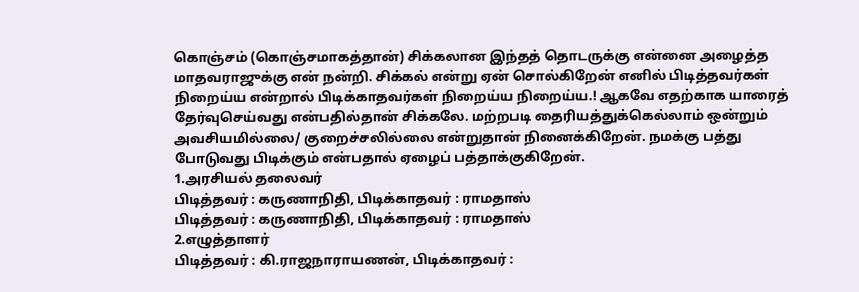கொஞ்சம் (கொஞ்சமாகத்தான்) சிக்கலான இந்தத் தொடருக்கு என்னை அழைத்த மாதவராஜுக்கு என் நன்றி. சிக்கல் என்று ஏன் சொல்கிறேன் எனில் பிடித்தவர்கள் நிறைய்ய என்றால் பிடிக்காதவர்கள் நிறைய்ய நிறைய்ய.! ஆகவே எதற்காக யாரைத் தேர்வுசெய்வது என்பதில்தான் சிக்கலே. மற்றபடி தைரியத்துக்கெல்லாம் ஒன்றும் அவசியமில்லை/ குறைச்சலில்லை என்றுதான் நினைக்கிறேன். நமக்கு பத்து போடுவது பிடிக்கும் என்பதால் ஏழைப் பத்தாக்குகிறேன்.
1.அரசியல் தலைவர்
பிடித்தவர் : கருணாநிதி, பிடிக்காதவர் : ராமதாஸ்
பிடித்தவர் : கருணாநிதி, பிடிக்காதவர் : ராமதாஸ்
2.எழுத்தாளர்
பிடித்தவர் : கி.ராஜநாராயணன், பிடிக்காதவர் :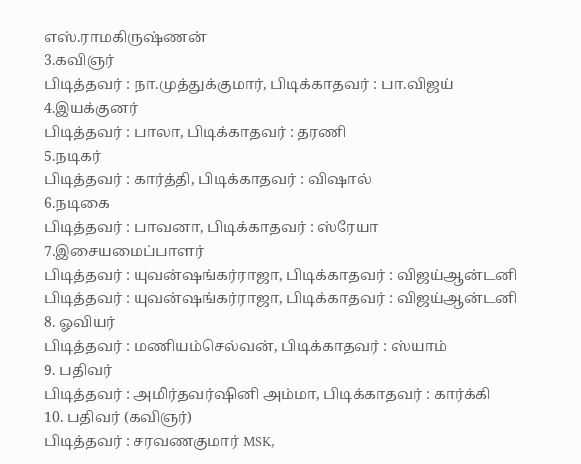எஸ்.ராமகிருஷ்ணன்
3.கவிஞர்
பிடித்தவர் : நா.முத்துக்குமார், பிடிக்காதவர் : பா.விஜய்
4.இயக்குனர்
பிடித்தவர் : பாலா, பிடிக்காதவர் : தரணி
5.நடிகர்
பிடித்தவர் : கார்த்தி, பிடிக்காதவர் : விஷால்
6.நடிகை
பிடித்தவர் : பாவனா, பிடிக்காதவர் : ஸ்ரேயா
7.இசையமைப்பாளர்
பிடித்தவர் : யுவன்ஷங்கர்ராஜா, பிடிக்காதவர் : விஜய்ஆன்டனி
பிடித்தவர் : யுவன்ஷங்கர்ராஜா, பிடிக்காதவர் : விஜய்ஆன்டனி
8. ஓவியர்
பிடித்தவர் : மணியம்செல்வன், பிடிக்காதவர் : ஸ்யாம்
9. பதிவர்
பிடித்தவர் : அமிர்தவர்ஷினி அம்மா, பிடிக்காதவர் : கார்க்கி
10. பதிவர் (கவிஞர்)
பிடித்தவர் : சரவணகுமார் MSK,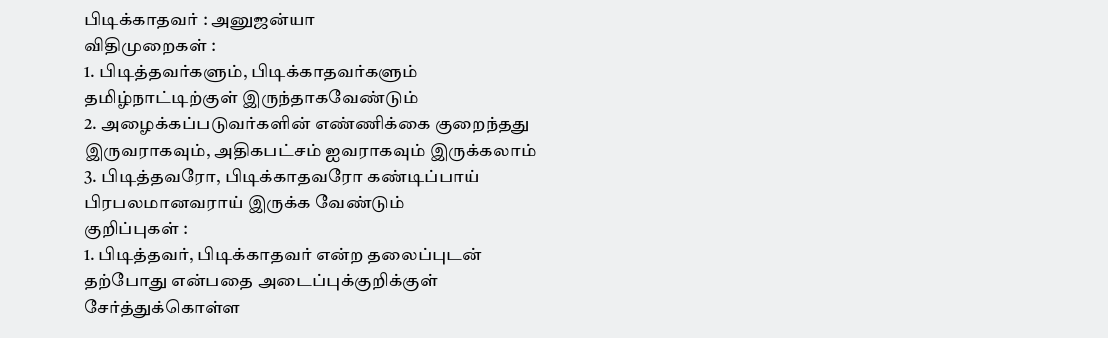பிடிக்காதவர் : அனுஜன்யா
விதிமுறைகள் :
1. பிடித்தவர்களும், பிடிக்காதவர்களும் தமிழ்நாட்டிற்குள் இருந்தாகவேண்டும்
2. அழைக்கப்படுவர்களின் எண்ணிக்கை குறைந்தது இருவராகவும், அதிகபட்சம் ஐவராகவும் இருக்கலாம்
3. பிடித்தவரோ, பிடிக்காதவரோ கண்டிப்பாய் பிரபலமானவராய் இருக்க வேண்டும்
குறிப்புகள் :
1. பிடித்தவர், பிடிக்காதவர் என்ற தலைப்புடன் தற்போது என்பதை அடைப்புக்குறிக்குள் சேர்த்துக்கொள்ள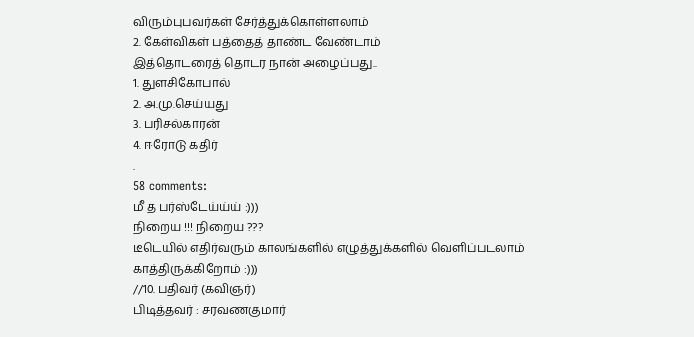விரும்புபவர்கள் சேர்த்துக்கொள்ளலாம்
2. கேள்விகள் பத்தைத் தாண்ட வேண்டாம்
இத்தொடரைத் தொடர நான் அழைப்பது..
1. துளசிகோபால்
2. அ.மு.செய்யது
3. பரிசல்காரன்
4. ஈரோடு கதிர்
.
58 comments:
மீ த பர்ஸ்டேய்ய்ய் :)))
நிறைய !!! நிறைய ???
டீடெயில் எதிர்வரும் காலங்களில் எழுத்துக்களில் வெளிப்படலாம்
காத்திருக்கிறோம் :)))
//10. பதிவர் (கவிஞர்)
பிடித்தவர் : சரவணகுமார்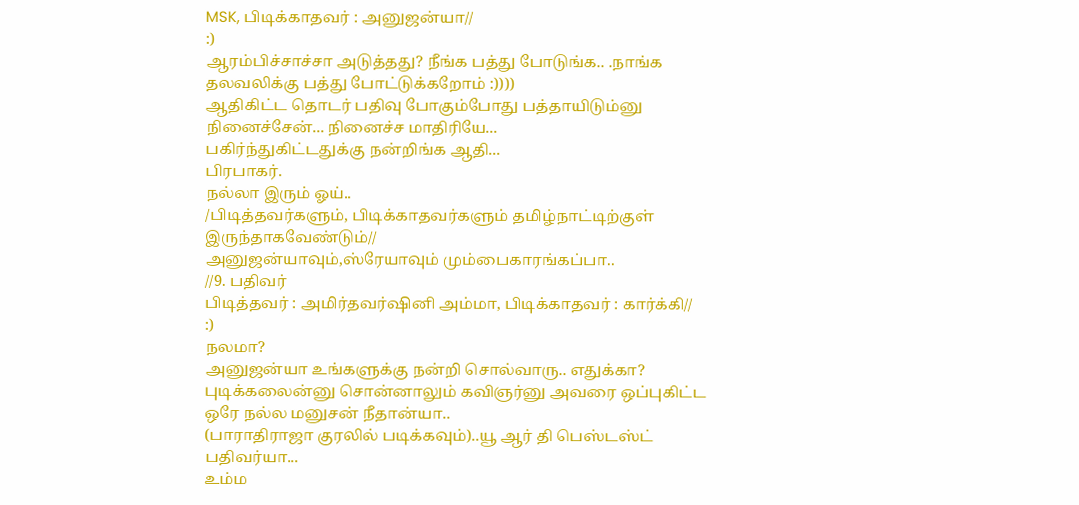MSK, பிடிக்காதவர் : அனுஜன்யா//
:)
ஆரம்பிச்சாச்சா அடுத்தது? நீங்க பத்து போடுங்க.. .நாங்க தலவலிக்கு பத்து போட்டுக்கறோம் :))))
ஆதிகிட்ட தொடர் பதிவு போகும்போது பத்தாயிடும்னு நினைச்சேன்... நினைச்ச மாதிரியே...
பகிர்ந்துகிட்டதுக்கு நன்றிங்க ஆதி...
பிரபாகர்.
நல்லா இரும் ஓய்..
/பிடித்தவர்களும், பிடிக்காதவர்களும் தமிழ்நாட்டிற்குள் இருந்தாகவேண்டும்//
அனுஜன்யாவும்,ஸ்ரேயாவும் மும்பைகாரங்கப்பா..
//9. பதிவர்
பிடித்தவர் : அமிர்தவர்ஷினி அம்மா, பிடிக்காதவர் : கார்க்கி//
:)
நலமா?
அனுஜன்யா உங்களுக்கு நன்றி சொல்வாரு.. எதுக்கா? புடிக்கலைன்னு சொன்னாலும் கவிஞர்னு அவரை ஒப்புகிட்ட ஒரே நல்ல மனுசன் நீதான்யா..
(பாராதிராஜா குரலில் படிக்கவும்)..யூ ஆர் தி பெஸ்டஸ்ட் பதிவர்யா...
உம்ம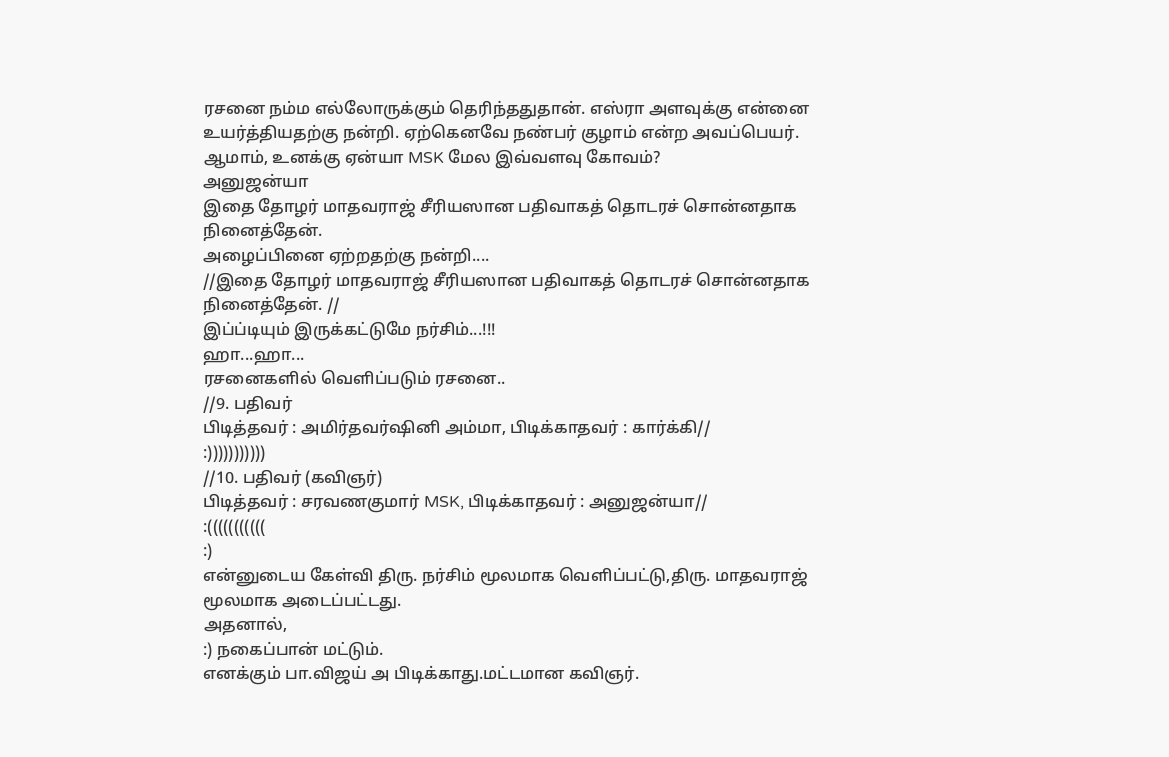ரசனை நம்ம எல்லோருக்கும் தெரிந்ததுதான். எஸ்ரா அளவுக்கு என்னை உயர்த்தியதற்கு நன்றி. ஏற்கெனவே நண்பர் குழாம் என்ற அவப்பெயர்.
ஆமாம், உனக்கு ஏன்யா MSK மேல இவ்வளவு கோவம்?
அனுஜன்யா
இதை தோழர் மாதவராஜ் சீரியஸான பதிவாகத் தொடரச் சொன்னதாக நினைத்தேன்.
அழைப்பினை ஏற்றதற்கு நன்றி....
//இதை தோழர் மாதவராஜ் சீரியஸான பதிவாகத் தொடரச் சொன்னதாக நினைத்தேன். //
இப்ப்டியும் இருக்கட்டுமே நர்சிம்...!!!
ஹா...ஹா...
ரசனைகளில் வெளிப்படும் ரசனை..
//9. பதிவர்
பிடித்தவர் : அமிர்தவர்ஷினி அம்மா, பிடிக்காதவர் : கார்க்கி//
:)))))))))))
//10. பதிவர் (கவிஞர்)
பிடித்தவர் : சரவணகுமார் MSK, பிடிக்காதவர் : அனுஜன்யா//
:(((((((((((
:)
என்னுடைய கேள்வி திரு. நர்சிம் மூலமாக வெளிப்பட்டு,திரு. மாதவராஜ் மூலமாக அடைப்பட்டது.
அதனால்,
:) நகைப்பான் மட்டும்.
எனக்கும் பா.விஜய் அ பிடிக்காது.மட்டமான கவிஞர்.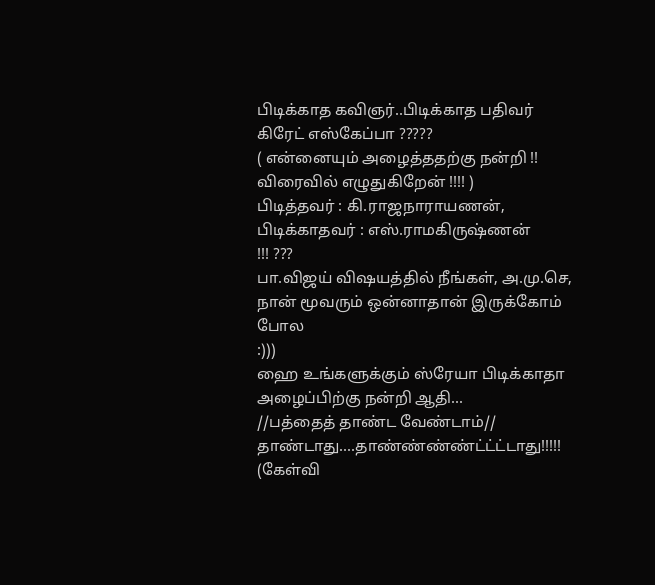பிடிக்காத கவிஞர்..பிடிக்காத பதிவர் கிரேட் எஸ்கேப்பா ?????
( என்னையும் அழைத்ததற்கு நன்றி !! விரைவில் எழுதுகிறேன் !!!! )
பிடித்தவர் : கி.ராஜநாராயணன், பிடிக்காதவர் : எஸ்.ராமகிருஷ்ணன்
!!! ???
பா.விஜய் விஷயத்தில் நீங்கள், அ.மு.செ, நான் மூவரும் ஒன்னாதான் இருக்கோம் போல
:)))
ஹை உங்களுக்கும் ஸ்ரேயா பிடிக்காதா
அழைப்பிற்கு நன்றி ஆதி...
//பத்தைத் தாண்ட வேண்டாம்//
தாண்டாது....தாண்ண்ண்ண்ட்ட்ட்டாது!!!!!
(கேள்வி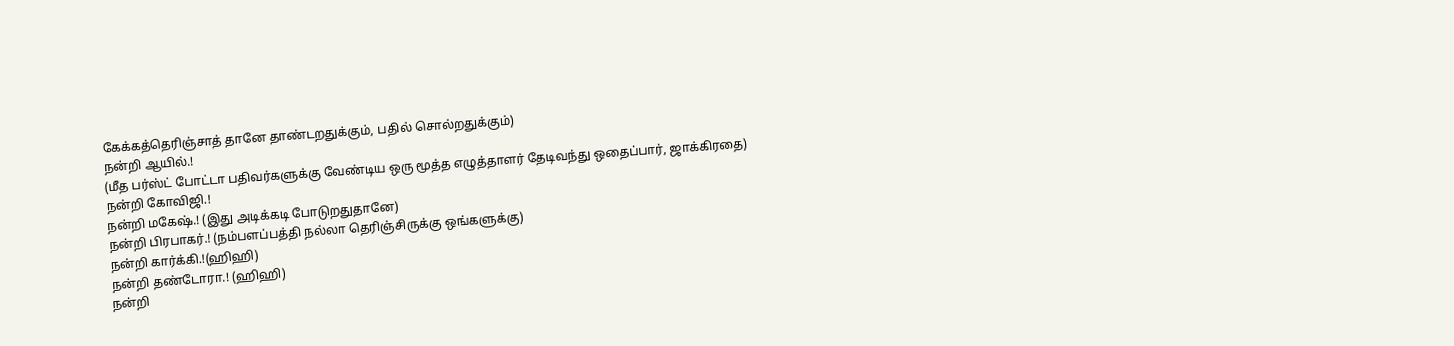கேக்கத்தெரிஞ்சாத் தானே தாண்டறதுக்கும், பதில் சொல்றதுக்கும்)
நன்றி ஆயில்.!
(மீத பர்ஸ்ட் போட்டா பதிவர்களுக்கு வேண்டிய ஒரு மூத்த எழுத்தாளர் தேடிவந்து ஒதைப்பார், ஜாக்கிரதை)
நன்றி கோவிஜி.!
நன்றி மகேஷ்.! (இது அடிக்கடி போடுறதுதானே)
நன்றி பிரபாகர்.! (நம்பளப்பத்தி நல்லா தெரிஞ்சிருக்கு ஒங்களுக்கு)
நன்றி கார்க்கி.!(ஹிஹி)
நன்றி தண்டோரா.! (ஹிஹி)
நன்றி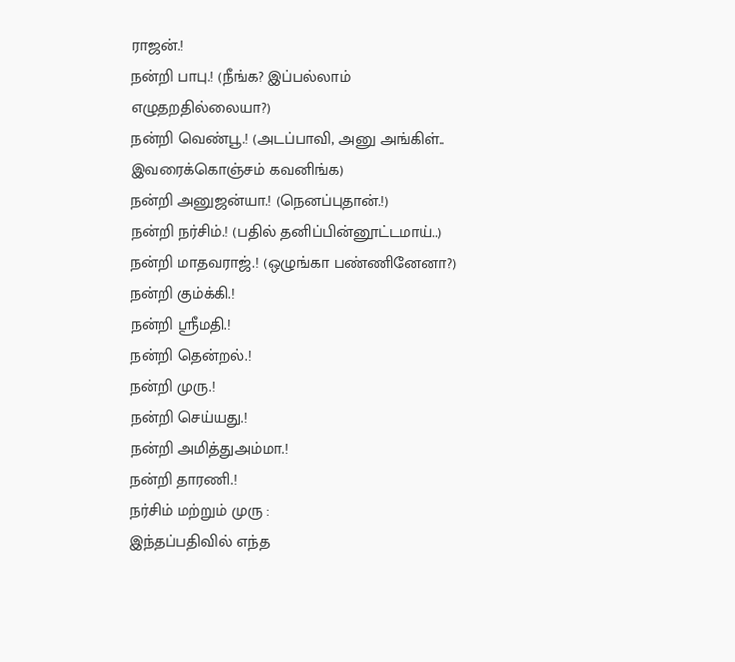ராஜன்.!
நன்றி பாபு.! (நீங்க? இப்பல்லாம் எழுதறதில்லையா?)
நன்றி வெண்பூ.! (அடப்பாவி, அனு அங்கிள்.. இவரைக்கொஞ்சம் கவனிங்க)
நன்றி அனுஜன்யா.! (நெனப்புதான்.!)
நன்றி நர்சிம்.! (பதில் தனிப்பின்னூட்டமாய்..)
நன்றி மாதவராஜ்.! (ஒழுங்கா பண்ணினேனா?)
நன்றி கும்க்கி.!
நன்றி ஸ்ரீமதி.!
நன்றி தென்றல்.!
நன்றி முரு.!
நன்றி செய்யது.!
நன்றி அமித்துஅம்மா.!
நன்றி தாரணி.!
நர்சிம் மற்றும் முரு :
இந்தப்பதிவில் எந்த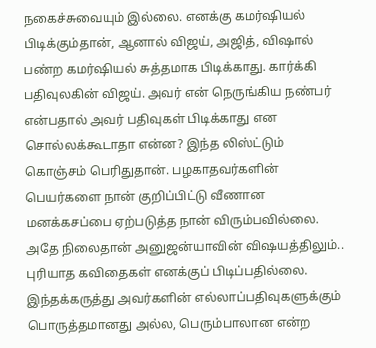நகைச்சுவையும் இல்லை. எனக்கு கமர்ஷியல் பிடிக்கும்தான், ஆனால் விஜய், அஜித், விஷால் பண்ற கமர்ஷியல் சுத்தமாக பிடிக்காது. கார்க்கி பதிவுலகின் விஜய். அவர் என் நெருங்கிய நண்பர் என்பதால் அவர் பதிவுகள் பிடிக்காது என சொல்லக்கூடாதா என்ன? இந்த லிஸ்ட்டும் கொஞ்சம் பெரிதுதான். பழகாதவர்களின் பெயர்களை நான் குறிப்பிட்டு வீணான மனக்கசப்பை ஏற்படுத்த நான் விரும்பவில்லை.
அதே நிலைதான் அனுஜன்யாவின் விஷயத்திலும்.. புரியாத கவிதைகள் எனக்குப் பிடிப்பதில்லை.
இந்தக்கருத்து அவர்களின் எல்லாப்பதிவுகளுக்கும் பொருத்தமானது அல்ல, பெரும்பாலான என்ற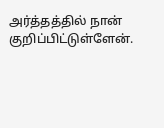அர்த்தத்தில் நான் குறிப்பிட்டுள்ளேன்.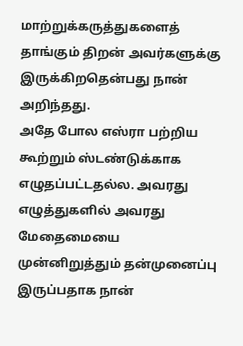மாற்றுக்கருத்துகளைத் தாங்கும் திறன் அவர்களுக்கு இருக்கிறதென்பது நான் அறிந்தது.
அதே போல எஸ்ரா பற்றிய கூற்றும் ஸ்டண்டுக்காக எழுதப்பட்டதல்ல. அவரது எழுத்துகளில் அவரது மேதைமையை முன்னிறுத்தும் தன்முனைப்பு இருப்பதாக நான்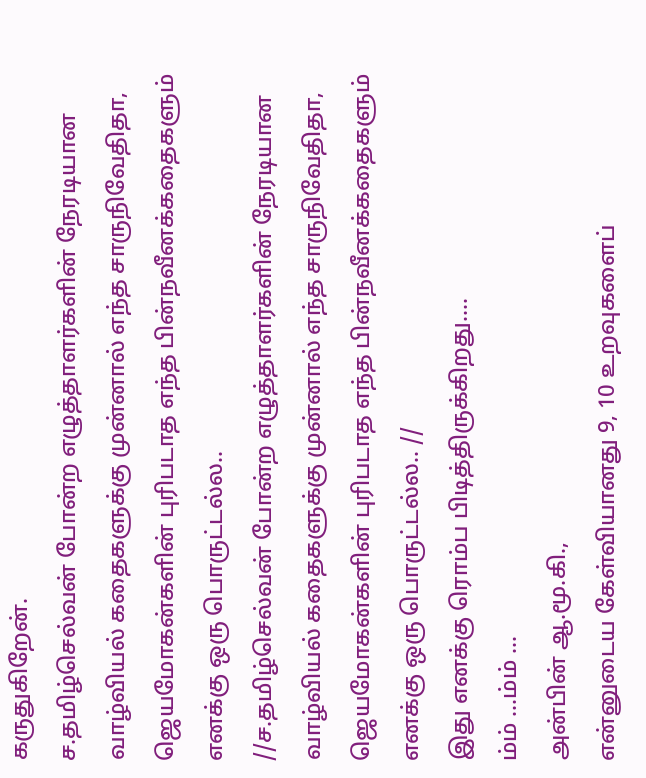கருதுகிறேன்.
ச.தமிழ்செல்வன் போன்ற எழுத்தாளர்களின் நேரடியான வாழ்வியல் கதைகளுக்கு முன்னால் எந்த சாருநிவேதிதா, ஜெயமோகன்களின் புரிபடாத எந்த பின்நவீனக்கதைகளும் எனக்கு ஒரு பொருட்டல்ல..
//ச.தமிழ்செல்வன் போன்ற எழுத்தாளர்களின் நேரடியான வாழ்வியல் கதைகளுக்கு முன்னால் எந்த சாருநிவேதிதா, ஜெயமோகன்களின் புரிபடாத எந்த பின்நவீனக்கதைகளும் எனக்கு ஒரு பொருட்டல்ல.. //
இது எனக்கு ரொம்ப பிடித்திருக்கிறது....
ம்ம் ...ம்ம் ...
அன்பின் ஆ.மூ.கி.,
என்னுடைய கேள்வியானது 9, 10 உறவுகளைப்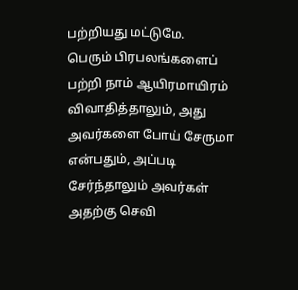பற்றியது மட்டுமே.
பெரும் பிரபலங்களைப் பற்றி நாம் ஆயிரமாயிரம் விவாதித்தாலும், அது அவர்களை போய் சேருமா என்பதும், அப்படி சேர்ந்தாலும் அவர்கள் அதற்கு செவி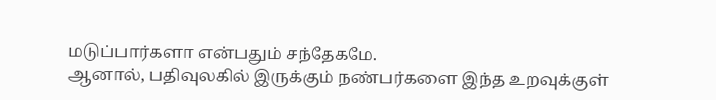மடுப்பார்களா என்பதும் சந்தேகமே.
ஆனால், பதிவுலகில் இருக்கும் நண்பர்களை இந்த உறவுக்குள்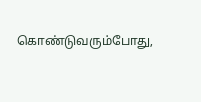கொண்டுவரும்போது,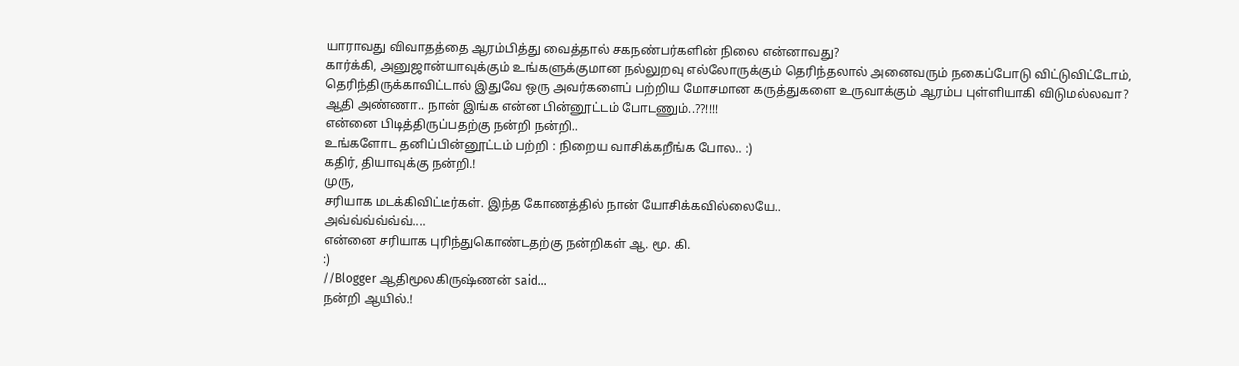யாராவது விவாதத்தை ஆரம்பித்து வைத்தால் சகநண்பர்களின் நிலை என்னாவது?
கார்க்கி, அனுஜான்யாவுக்கும் உங்களுக்குமான நல்லுறவு எல்லோருக்கும் தெரிந்தலால் அனைவரும் நகைப்போடு விட்டுவிட்டோம், தெரிந்திருக்காவிட்டால் இதுவே ஒரு அவர்களைப் பற்றிய மோசமான கருத்துகளை உருவாக்கும் ஆரம்ப புள்ளியாகி விடுமல்லவா?
ஆதி அண்ணா.. நான் இங்க என்ன பின்னூட்டம் போடணும்..??!!!!
என்னை பிடித்திருப்பதற்கு நன்றி நன்றி..
உங்களோட தனிப்பின்னூட்டம் பற்றி : நிறைய வாசிக்கறீங்க போல.. :)
கதிர், தியாவுக்கு நன்றி.!
முரு,
சரியாக மடக்கிவிட்டீர்கள். இந்த கோணத்தில் நான் யோசிக்கவில்லையே..
அவ்வ்வ்வ்வ்வ்....
என்னை சரியாக புரிந்துகொண்டதற்கு நன்றிகள் ஆ. மூ. கி.
:)
//Blogger ஆதிமூலகிருஷ்ணன் said...
நன்றி ஆயில்.!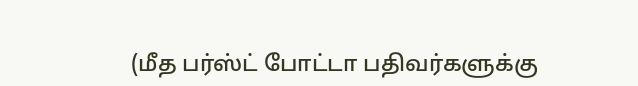(மீத பர்ஸ்ட் போட்டா பதிவர்களுக்கு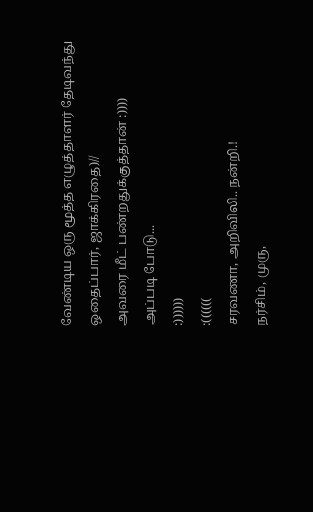வேண்டிய ஒரு மூத்த எழுத்தாளர் தேடிவந்து ஒதைப்பார், ஜாக்கிரதை)//
அவரை மீட் பண்றதுக்குத்தான் :))))
அப்படி போடு...
:))))))
:((((((
சரவணா, அறிவிலி.. நன்றி.!
நர்சிம், முரு,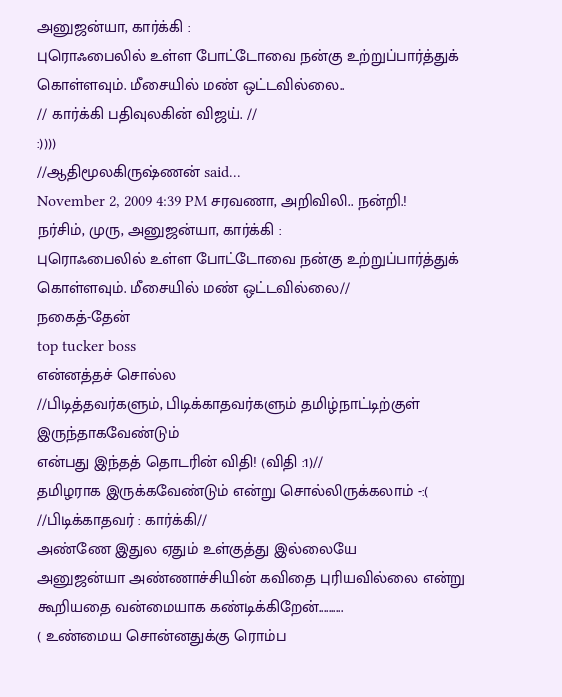அனுஜன்யா, கார்க்கி :
புரொஃபைலில் உள்ள போட்டோவை நன்கு உற்றுப்பார்த்துக் கொள்ளவும். மீசையில் மண் ஒட்டவில்லை..
// கார்க்கி பதிவுலகின் விஜய். //
:))))
//ஆதிமூலகிருஷ்ணன் said...
November 2, 2009 4:39 PM சரவணா, அறிவிலி.. நன்றி.!
நர்சிம், முரு, அனுஜன்யா, கார்க்கி :
புரொஃபைலில் உள்ள போட்டோவை நன்கு உற்றுப்பார்த்துக் கொள்ளவும். மீசையில் மண் ஒட்டவில்லை//
நகைத்-தேன்
top tucker boss
என்னத்தச் சொல்ல
//பிடித்தவர்களும், பிடிக்காதவர்களும் தமிழ்நாட்டிற்குள் இருந்தாகவேண்டும்
என்பது இந்தத் தொடரின் விதி! (விதி :1)//
தமிழராக இருக்கவேண்டும் என்று சொல்லிருக்கலாம் -:(
//பிடிக்காதவர் : கார்க்கி//
அண்ணே இதுல ஏதும் உள்குத்து இல்லையே
அனுஜன்யா அண்ணாச்சியின் கவிதை புரியவில்லை என்று கூறியதை வன்மையாக கண்டிக்கிறேன்..........
( உண்மைய சொன்னதுக்கு ரொம்ப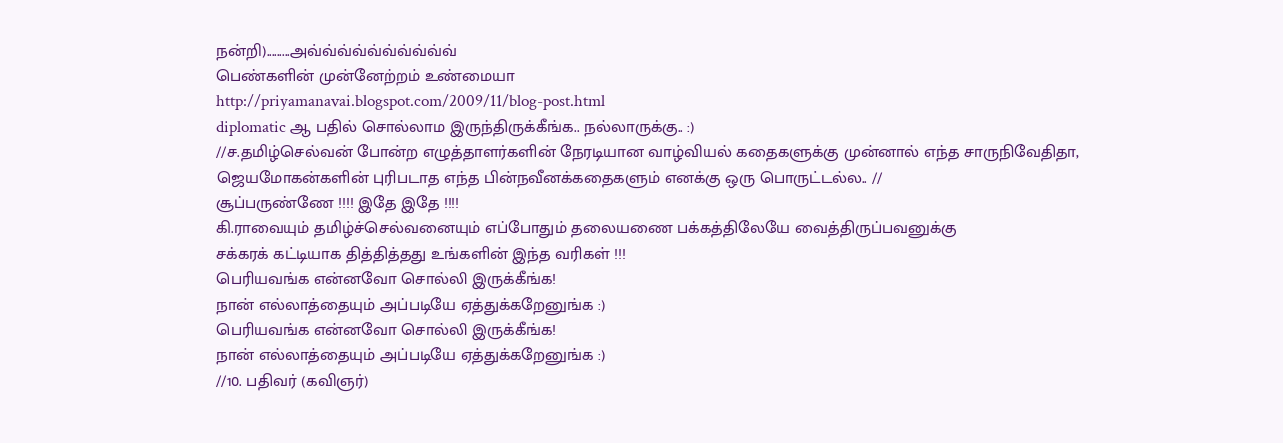நன்றி).........அவ்வ்வ்வ்வ்வ்வ்வ்வ்வ்
பெண்களின் முன்னேற்றம் உண்மையா
http://priyamanavai.blogspot.com/2009/11/blog-post.html
diplomatic ஆ பதில் சொல்லாம இருந்திருக்கீங்க.. நல்லாருக்கு.. :)
//ச.தமிழ்செல்வன் போன்ற எழுத்தாளர்களின் நேரடியான வாழ்வியல் கதைகளுக்கு முன்னால் எந்த சாருநிவேதிதா, ஜெயமோகன்களின் புரிபடாத எந்த பின்நவீனக்கதைகளும் எனக்கு ஒரு பொருட்டல்ல.. //
சூப்பருண்ணே !!!! இதே இதே !!!!
கி.ராவையும் தமிழ்ச்செல்வனையும் எப்போதும் தலையணை பக்கத்திலேயே வைத்திருப்பவனுக்கு
சக்கரக் கட்டியாக தித்தித்தது உங்களின் இந்த வரிகள் !!!
பெரியவங்க என்னவோ சொல்லி இருக்கீங்க!
நான் எல்லாத்தையும் அப்படியே ஏத்துக்கறேனுங்க :)
பெரியவங்க என்னவோ சொல்லி இருக்கீங்க!
நான் எல்லாத்தையும் அப்படியே ஏத்துக்கறேனுங்க :)
//10. பதிவர் (கவிஞர்)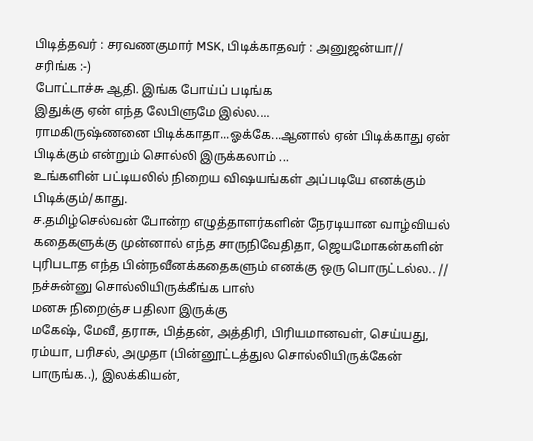பிடித்தவர் : சரவணகுமார் MSK, பிடிக்காதவர் : அனுஜன்யா//
சரிங்க :-)
போட்டாச்சு ஆதி. இங்க போய்ப் படிங்க
இதுக்கு ஏன் எந்த லேபிளுமே இல்ல....
ராமகிருஷ்ணனை பிடிக்காதா...ஓக்கே...ஆனால் ஏன் பிடிக்காது ஏன் பிடிக்கும் என்றும் சொல்லி இருக்கலாம் ...
உங்களின் பட்டியலில் நிறைய விஷயங்கள் அப்படியே எனக்கும் பிடிக்கும்/காது.
ச.தமிழ்செல்வன் போன்ற எழுத்தாளர்களின் நேரடியான வாழ்வியல் கதைகளுக்கு முன்னால் எந்த சாருநிவேதிதா, ஜெயமோகன்களின் புரிபடாத எந்த பின்நவீனக்கதைகளும் எனக்கு ஒரு பொருட்டல்ல.. //
நச்சுன்னு சொல்லியிருக்கீங்க பாஸ்
மனசு நிறைஞ்ச பதிலா இருக்கு
மகேஷ், மேவீ, தராசு, பித்தன், அத்திரி, பிரியமானவள், செய்யது, ரம்யா, பரிசல், அமுதா (பின்னூட்டத்துல சொல்லியிருக்கேன் பாருங்க..), இலக்கியன்,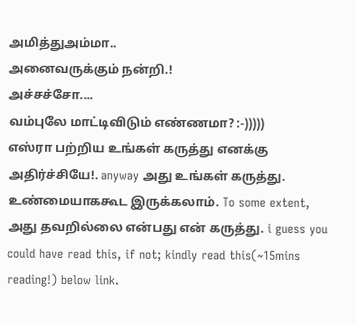அமித்துஅம்மா..
அனைவருக்கும் நன்றி.!
அச்சச்சோ....
வம்புலே மாட்டிவிடும் எண்ணமா? :-)))))
எஸ்ரா பற்றிய உங்கள் கருத்து எனக்கு அதிர்ச்சியே!. anyway அது உங்கள் கருத்து. உண்மையாககூட இருக்கலாம். To some extent, அது தவறில்லை என்பது என் கருத்து. i guess you could have read this, if not; kindly read this(~15mins reading!) below link.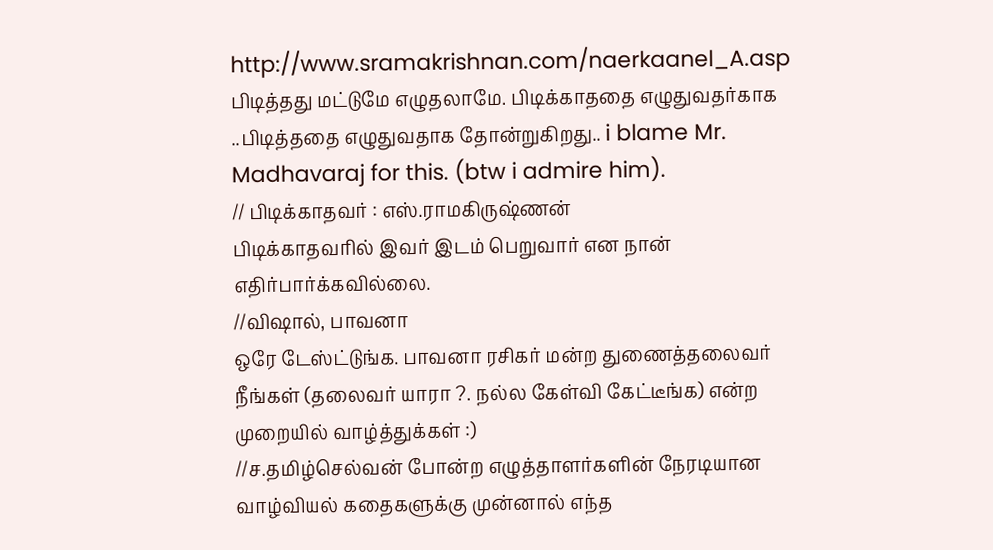http://www.sramakrishnan.com/naerkaanel_A.asp
பிடித்தது மட்டுமே எழுதலாமே. பிடிக்காததை எழுதுவதர்காக ..பிடித்ததை எழுதுவதாக தோன்றுகிறது.. i blame Mr. Madhavaraj for this. (btw i admire him).
// பிடிக்காதவர் : எஸ்.ராமகிருஷ்ணன்
பிடிக்காதவரில் இவர் இடம் பெறுவார் என நான் எதிர்பார்க்கவில்லை.
//விஷால், பாவனா
ஒரே டேஸ்ட்டுங்க. பாவனா ரசிகர் மன்ற துணைத்தலைவர் நீங்கள் (தலைவர் யாரா ?. நல்ல கேள்வி கேட்டீங்க) என்ற முறையில் வாழ்த்துக்கள் :)
//ச.தமிழ்செல்வன் போன்ற எழுத்தாளர்களின் நேரடியான வாழ்வியல் கதைகளுக்கு முன்னால் எந்த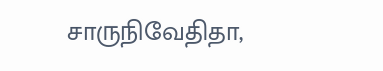சாருநிவேதிதா,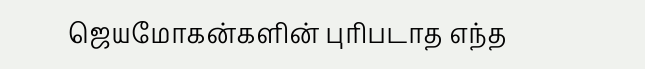ஜெயமோகன்களின் புரிபடாத எந்த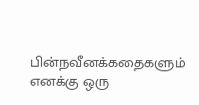பின்நவீனக்கதைகளும் எனக்கு ஒரு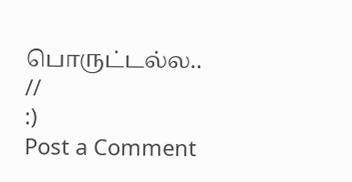பொருட்டல்ல.. //
:)
Post a Comment